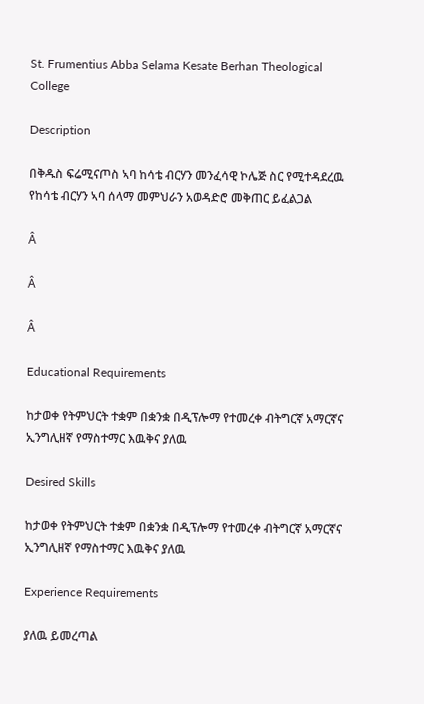St. Frumentius Abba Selama Kesate Berhan Theological College

Description

በቅዱስ ፍሬሚናጦስ ኣባ ከሳቴ ብርሃን መንፈሳዊ ኮሌጅ ስር የሚተዳደረዉ የከሳቴ ብርሃን ኣባ ሰላማ መምህራን አወዳድሮ መቅጠር ይፈልጋል

Â

Â

Â

Educational Requirements

ከታወቀ የትምህርት ተቋም በቋንቋ በዲፕሎማ የተመረቀ ብትግርኛ አማርኛና ኢንግሊዘኛ የማስተማር እዉቅና ያለዉ

Desired Skills

ከታወቀ የትምህርት ተቋም በቋንቋ በዲፕሎማ የተመረቀ ብትግርኛ አማርኛና ኢንግሊዘኛ የማስተማር እዉቅና ያለዉ

Experience Requirements

ያለዉ ይመረጣል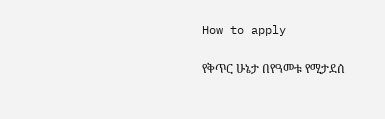How to apply

የቅጥር ሁኔታ በየዓመቱ የሚታደሰ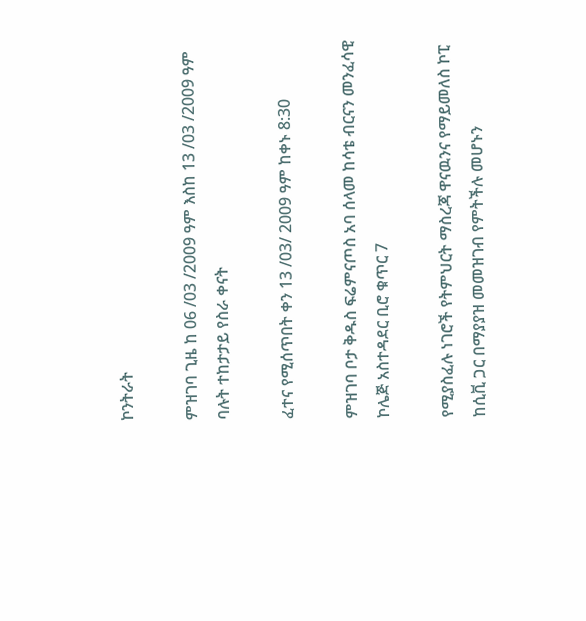ኮንትራት

ምዝገባ ጊዜ ከ 06 /03 /2009 ዓም እስከ 13 /03 /2009 ዓም ባሉት ተከታታይ የስራ ቀናት

ፈተና የሚሰጥበት ቀን 13 /03/ 2009 ዓም ከቀኑ 8:30

ምዝገባ ቦታ ቅዱስ ፍሬምናጦስ አባ ሰላመ ከሳቴ ብርናን መንፈሳዊ ኮሌጅ አስተዳደር ቢሮ ቁጥር 7

የሚያስፈሉ ነገሮች የትምህርት ማስረጃ ዋናዉንና የማይመለስ ኮፒ ከሲቪ ጋር በማያያዝ መመዝገብ የምትችሉ መሆኑን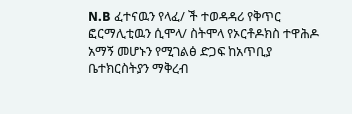N.B ፈተናዉን የላፈ/ ች ተወዳዳሪ የቅጥር ፎርማሊቲዉን ሲሞላ/ ስትሞላ የኦርቶዶክስ ተዋሕዶ አማኝ መሆኑን የሚገልፅ ድጋፍ ከአጥቢያ ቤተክርስትያን ማቅረብ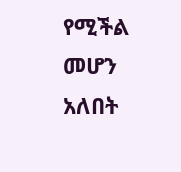የሚችል መሆን አለበት